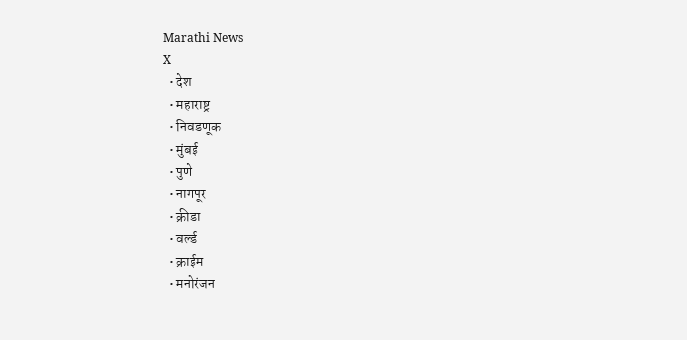Marathi News
X
  • देश
  • महाराष्ट्र
  • निवडणूक
  • मुंबई
  • पुणे
  • नागपूर
  • क्रीडा
  • वर्ल्ड
  • क्राईम
  • मनोरंजन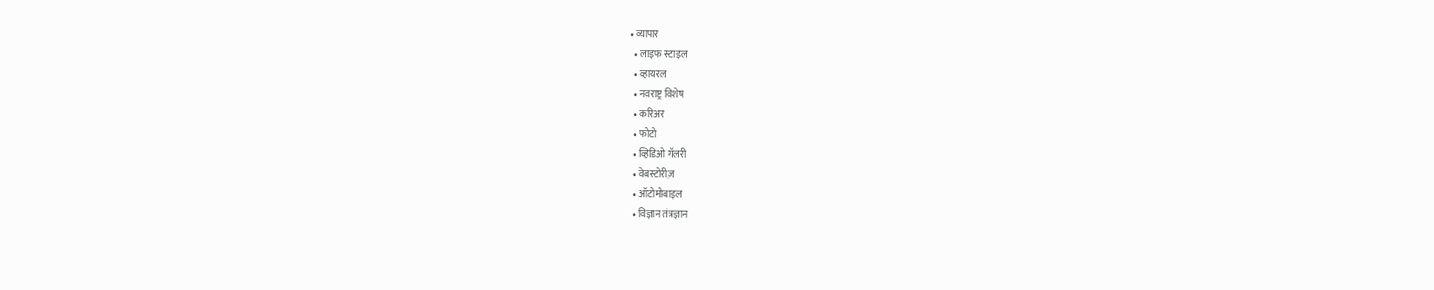• व्यापार
  • लाइफ स्टाइल
  • व्हायरल
  • नवराष्ट्र विशेष
  • करिअर
  • फोटो
  • व्हिडिओ गॅलरी
  • वेबस्टोरीज़
  • ऑटोमोबाइल
  • विज्ञान तंत्रज्ञान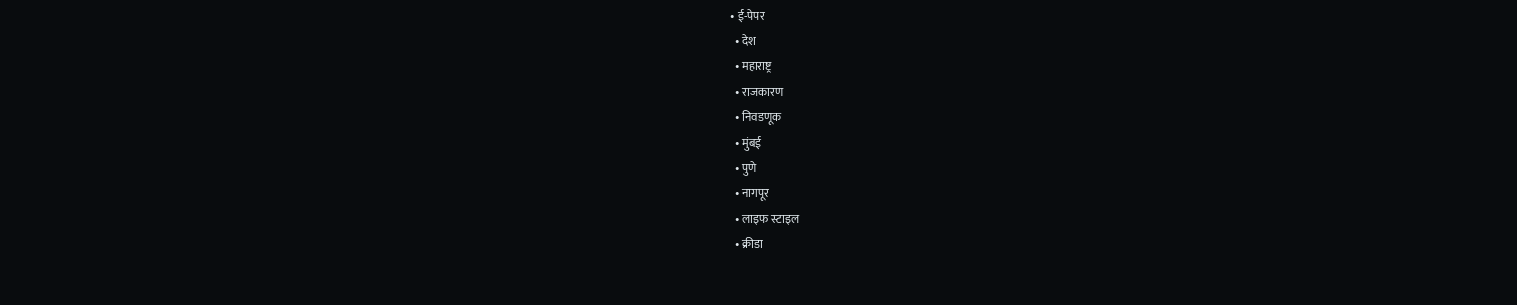• ई-पेपर
  • देश
  • महाराष्ट्र
  • राजकारण
  • निवडणूक
  • मुंबई
  • पुणे
  • नागपूर
  • लाइफ स्टाइल
  • क्रीडा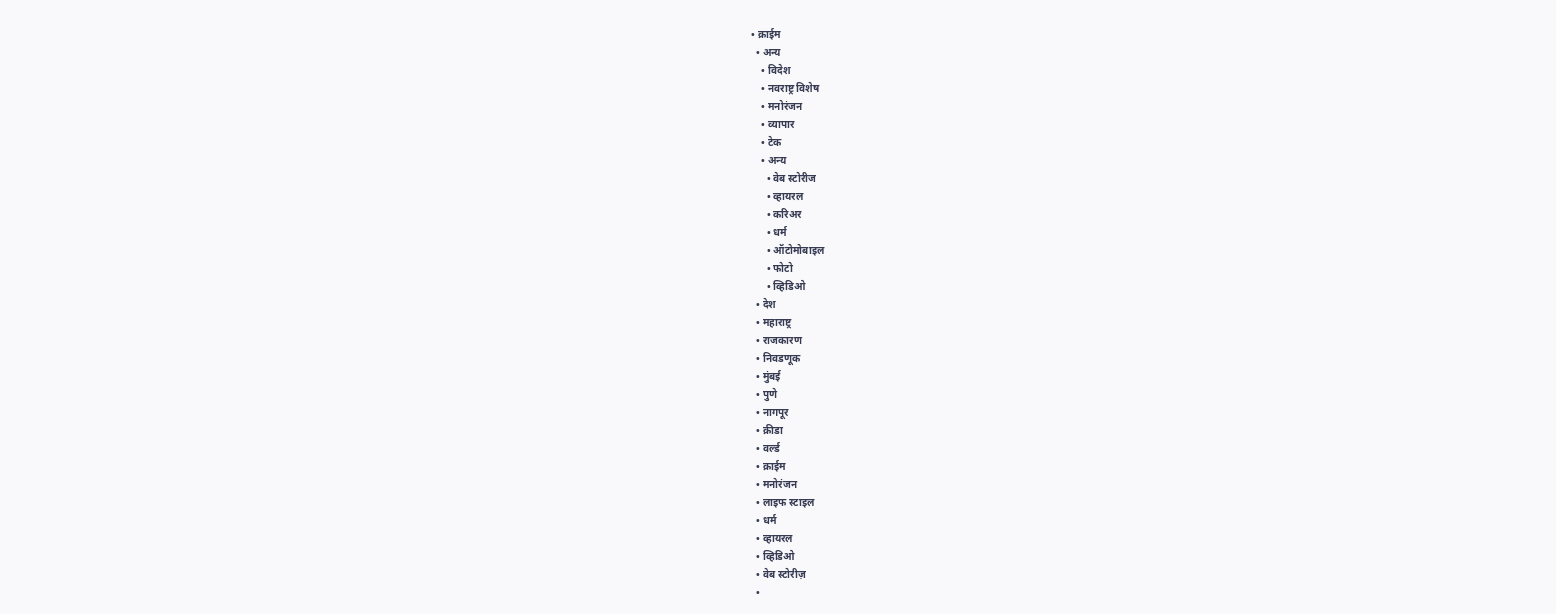• क्राईम
  • अन्य
    • विदेश
    • नवराष्ट्र विशेष
    • मनोरंजन
    • व्यापार
    • टेक
    • अन्य
      • वेब स्टोरीज
      • व्हायरल
      • करिअर
      • धर्म
      • ऑटोमोबाइल
      • फोटो
      • व्हिडिओ
  • देश
  • महाराष्ट्र
  • राजकारण
  • निवडणूक
  • मुंबई
  • पुणे
  • नागपूर
  • क्रीडा
  • वर्ल्ड
  • क्राईम
  • मनोरंजन
  • लाइफ स्टाइल
  • धर्म
  • व्हायरल
  • व्हिडिओ
  • वेब स्टोरीज़
  •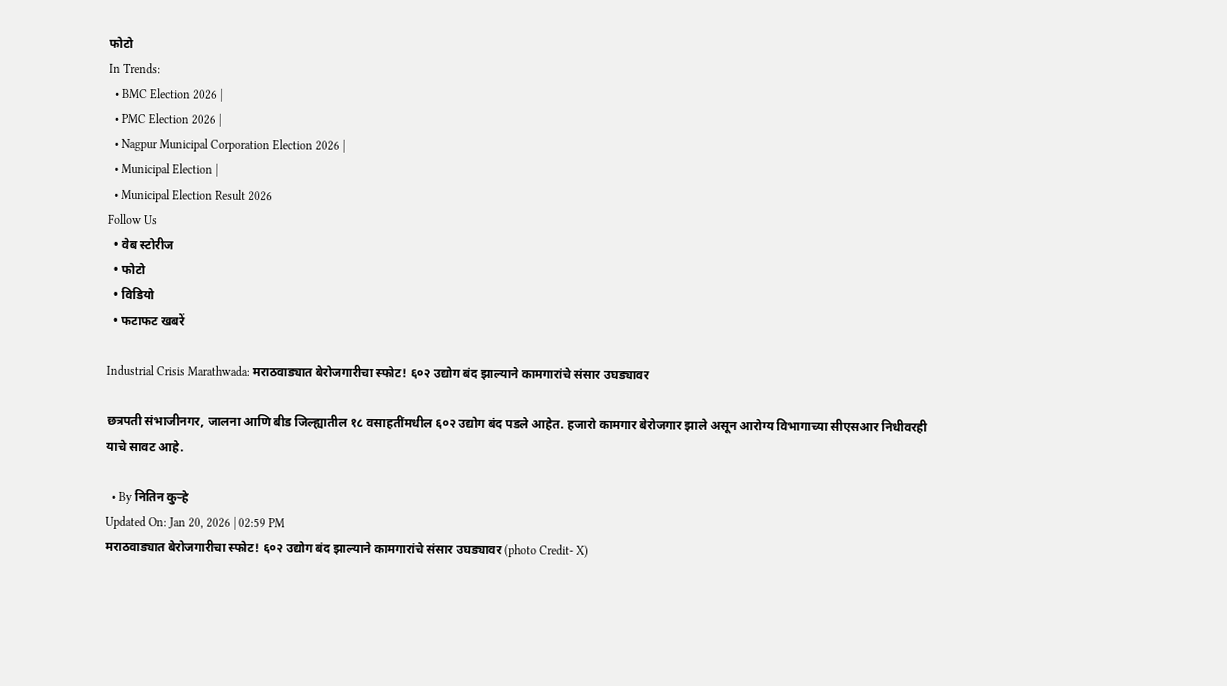फोटो
In Trends:
  • BMC Election 2026 |
  • PMC Election 2026 |
  • Nagpur Municipal Corporation Election 2026 |
  • Municipal Election |
  • Municipal Election Result 2026
Follow Us
  • वेब स्टोरीज
  • फोटो
  • विडियो
  • फटाफट खबरें

Industrial Crisis Marathwada: मराठवाड्यात बेरोजगारीचा स्फोट! ६०२ उद्योग बंद झाल्याने कामगारांचे संसार उघड्यावर

छत्रपती संभाजीनगर, जालना आणि बीड जिल्ह्यातील १८ वसाहतींमधील ६०२ उद्योग बंद पडले आहेत. हजारो कामगार बेरोजगार झाले असून आरोग्य विभागाच्या सीएसआर निधीवरही याचे सावट आहे.

  • By नितिन कुऱ्हे
Updated On: Jan 20, 2026 | 02:59 PM
मराठवाड्यात बेरोजगारीचा स्फोट! ६०२ उद्योग बंद झाल्याने कामगारांचे संसार उघड्यावर (photo Credit- X)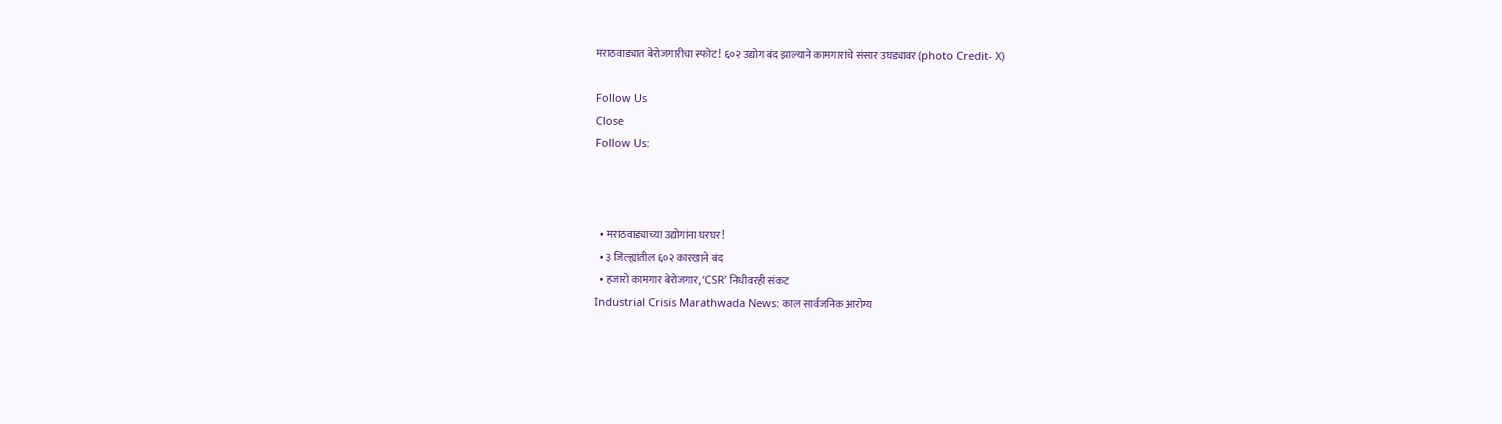मराठवाड्यात बेरोजगारीचा स्फोट! ६०२ उद्योग बंद झाल्याने कामगारांचे संसार उघड्यावर (photo Credit- X)

Follow Us
Close
Follow Us:



  • मराठवाड्याच्या उद्योगांना घरघर!
  • ३ जिल्ह्यांतील ६०२ कारखाने बंद
  • हजारो कामगार बेरोजगार, ‘CSR’ निधीवरही संकट
Industrial Crisis Marathwada News: काल सार्वजनिक आरोग्य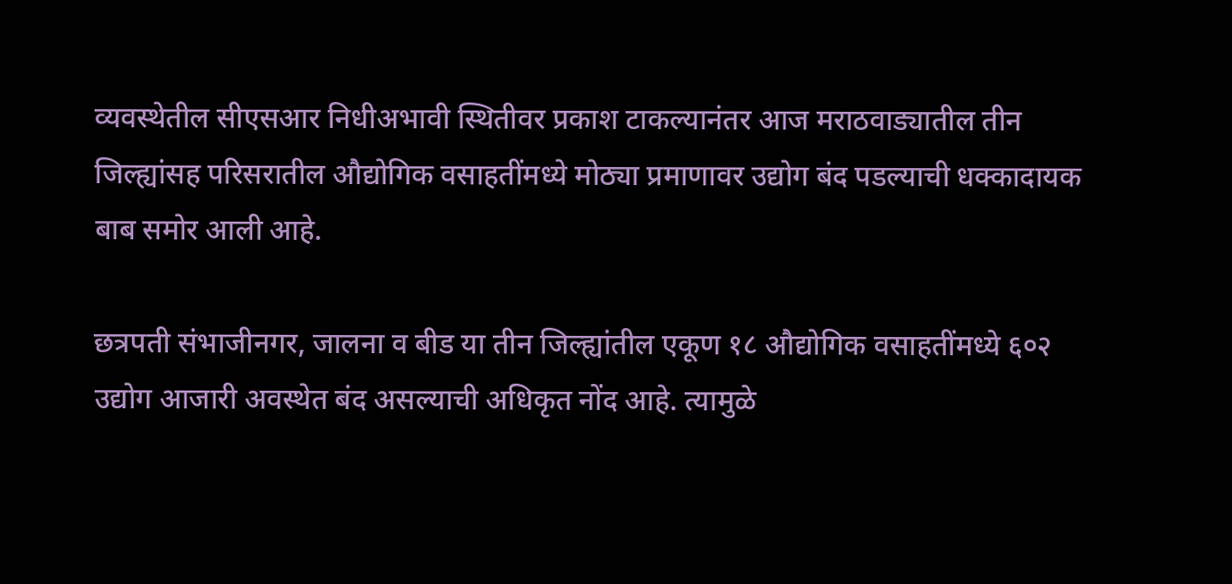व्यवस्थेतील सीएसआर निधीअभावी स्थितीवर प्रकाश टाकल्यानंतर आज मराठवाड्यातील तीन जिल्ह्यांसह परिसरातील औद्योगिक वसाहतींमध्ये मोठ्या प्रमाणावर उद्योग बंद पडल्याची धक्कादायक बाब समोर आली आहे.

छत्रपती संभाजीनगर, जालना व बीड या तीन जिल्ह्यांतील एकूण १८ औद्योगिक वसाहतींमध्ये ६०२ उद्योग आजारी अवस्थेत बंद असल्याची अधिकृत नोंद आहे. त्यामुळे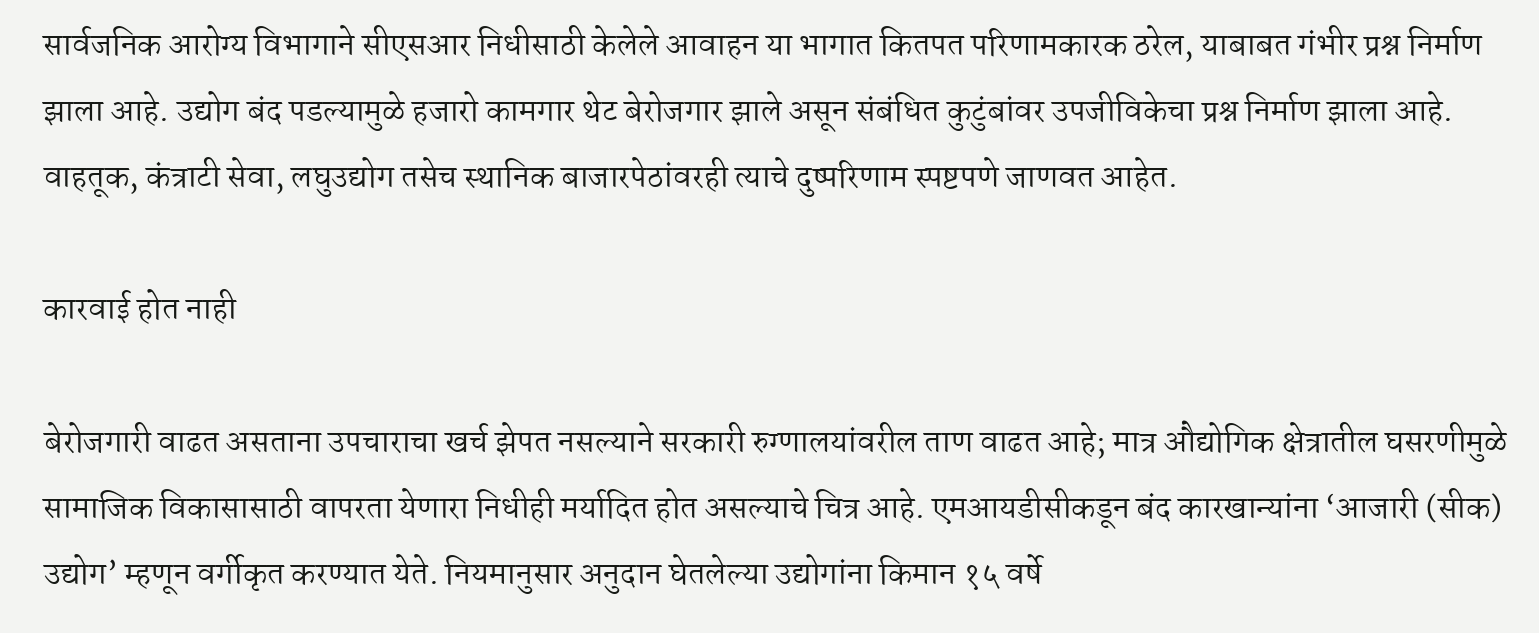सार्वजनिक आरोग्य विभागाने सीएसआर निधीसाठी केलेले आवाहन या भागात कितपत परिणामकारक ठरेल, याबाबत गंभीर प्रश्न निर्माण झाला आहे. उद्योग बंद पडल्यामुळे हजारो कामगार थेट बेरोजगार झाले असून संबंधित कुटुंबांवर उपजीविकेचा प्रश्न निर्माण झाला आहे. वाहतूक, कंत्राटी सेवा, लघुउद्योग तसेच स्थानिक बाजारपेठांवरही त्याचे दुष्परिणाम स्पष्टपणे जाणवत आहेत.

कारवाई होत नाही

बेरोजगारी वाढत असताना उपचाराचा खर्च झेपत नसल्याने सरकारी रुग्णालयांवरील ताण वाढत आहे; मात्र औद्योगिक क्षेत्रातील घसरणीमुळे सामाजिक विकासासाठी वापरता येणारा निधीही मर्यादित होत असल्याचे चित्र आहे. एमआयडीसीकडून बंद कारखान्यांना ‘आजारी (सीक) उद्योग’ म्हणून वर्गीकृत करण्यात येते. नियमानुसार अनुदान घेतलेल्या उद्योगांना किमान १५ वर्षे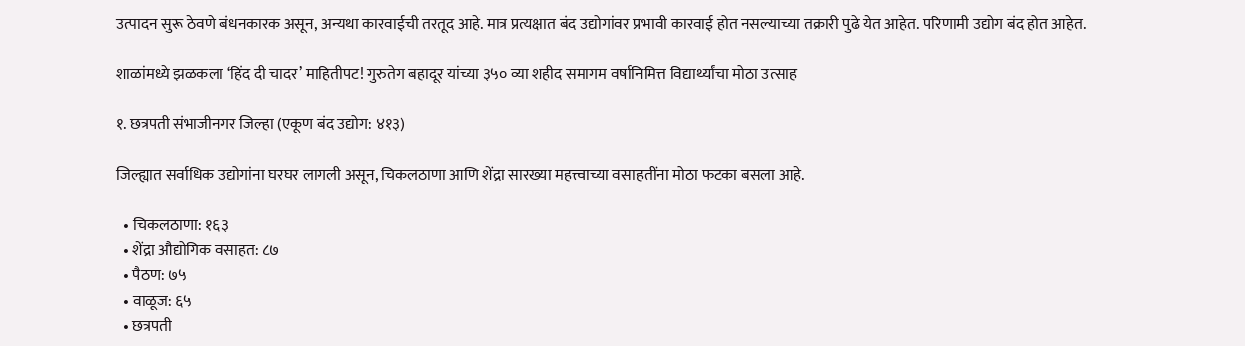उत्पादन सुरू ठेवणे बंधनकारक असून, अन्यथा कारवाईची तरतूद आहे. मात्र प्रत्यक्षात बंद उद्योगांवर प्रभावी कारवाई होत नसल्याच्या तक्रारी पुढे येत आहेत. परिणामी उद्योग बंद होत आहेत.

शाळांमध्ये झळकला ‘हिंद दी चादर’ माहितीपट! गुरुतेग बहादूर यांच्या ३५० व्या शहीद समागम वर्षानिमित्त विद्यार्थ्यांचा मोठा उत्साह

१. छत्रपती संभाजीनगर जिल्हा (एकूण बंद उद्योग: ४१३)

जिल्ह्यात सर्वाधिक उद्योगांना घरघर लागली असून, चिकलठाणा आणि शेंद्रा सारख्या महत्त्वाच्या वसाहतींना मोठा फटका बसला आहे.

  • चिकलठाणा: १६३
  • शेंद्रा औद्योगिक वसाहत: ८७
  • पैठण: ७५
  • वाळूज: ६५
  • छत्रपती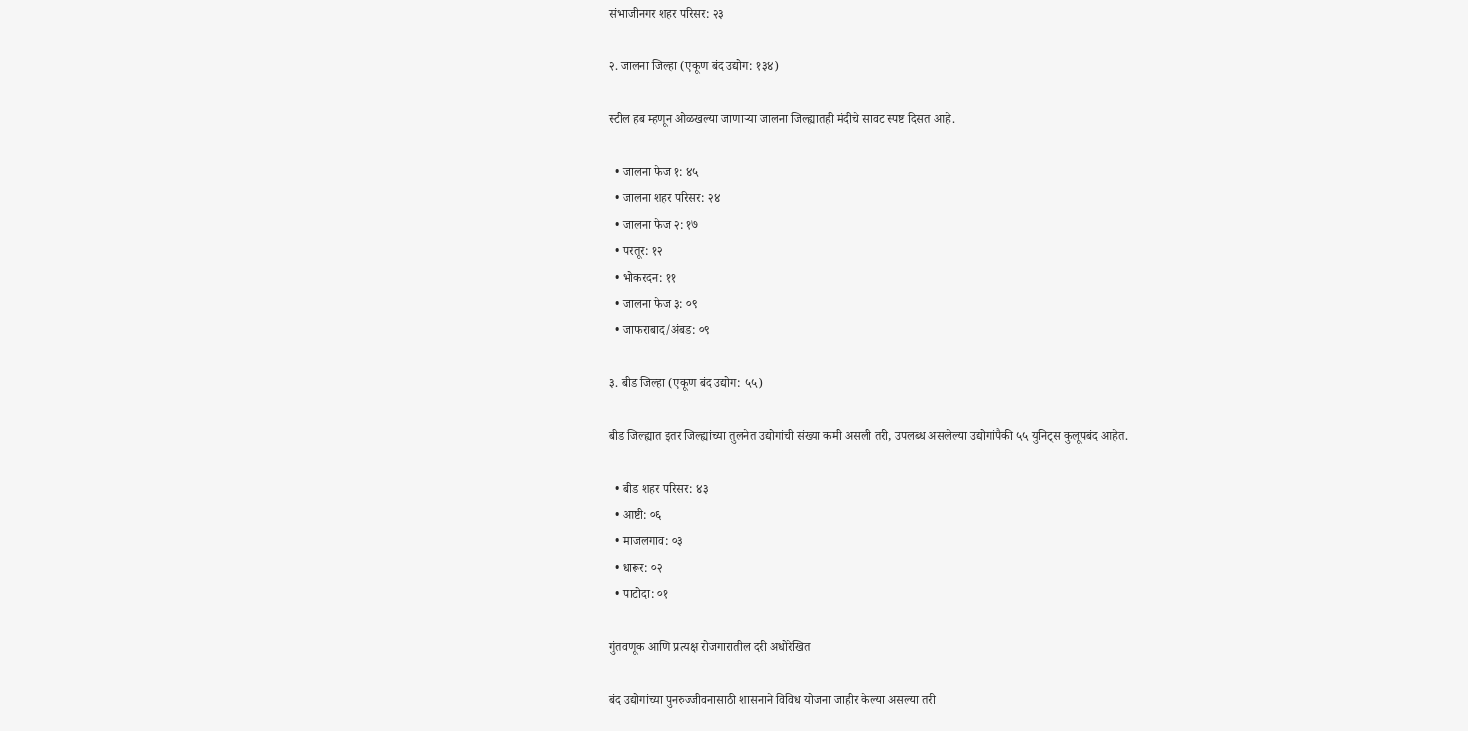संभाजीनगर शहर परिसर: २३

२. जालना जिल्हा (एकूण बंद उद्योग: १३४)

स्टील हब म्हणून ओळखल्या जाणाऱ्या जालना जिल्ह्यातही मंदीचे सावट स्पष्ट दिसत आहे.

  • जालना फेज १: ४५
  • जालना शहर परिसर: २४
  • जालना फेज २: १७
  • परतूर: १२
  • भोकरदन: ११
  • जालना फेज ३: ०९
  • जाफराबाद/अंबड: ०९

३. बीड जिल्हा (एकूण बंद उद्योग: ५५)

बीड जिल्ह्यात इतर जिल्ह्यांच्या तुलनेत उद्योगांची संख्या कमी असली तरी, उपलब्ध असलेल्या उद्योगांपैकी ५५ युनिट्स कुलूपबंद आहेत.

  • बीड शहर परिसर: ४३
  • आष्टी: ०६
  • माजलगाव: ०३
  • धारूर: ०२
  • पाटोदा: ०१

गुंतवणूक आणि प्रत्यक्ष रोजगारातील दरी अधोरेखित

बंद उद्योगांच्या पुनरुज्जीवनासाठी शासनाने विविध योजना जाहीर केल्या असल्या तरी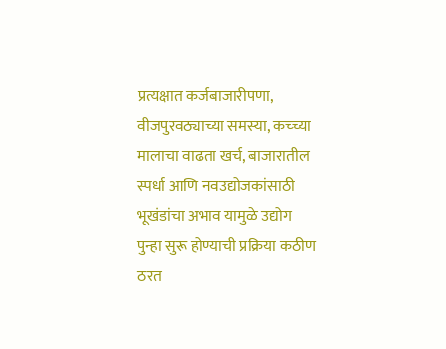प्रत्यक्षात कर्जबाजारीपणा, वीजपुरवठ्याच्या समस्या, कच्च्या मालाचा वाढता खर्च, बाजारातील स्पर्धा आणि नवउद्योजकांसाठी भूखंडांचा अभाव यामुळे उद्योग पुन्हा सुरू होण्याची प्रक्रिया कठीण ठरत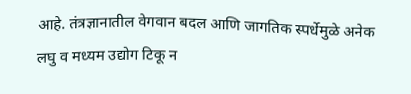आहे. तंत्रज्ञानातील वेगवान बदल आणि जागतिक स्पर्धेमुळे अनेक लघु व मध्यम उद्योग टिकू न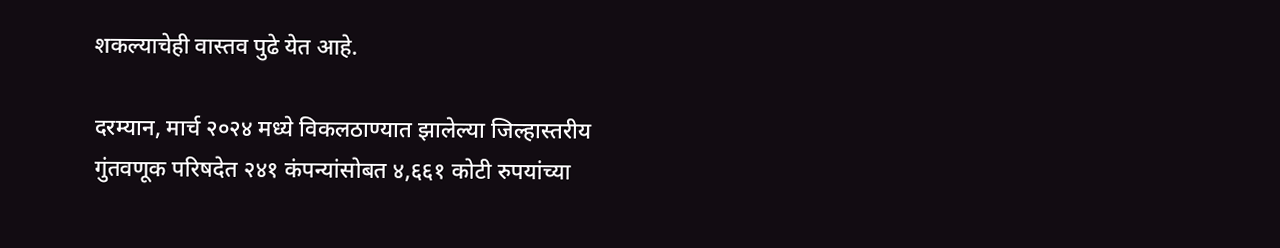शकल्याचेही वास्तव पुढे येत आहे.

दरम्यान, मार्च २०२४ मध्ये विकलठाण्यात झालेल्या जिल्हास्तरीय गुंतवणूक परिषदेत २४१ कंपन्यांसोबत ४,६६१ कोटी रुपयांच्या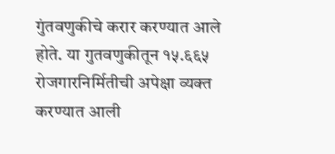गुंतवणुकीचे करार करण्यात आले होते. या गुतवणुकीतून १५.६६५ रोजगारनिर्मितीची अपेक्षा व्यक्त करण्यात आली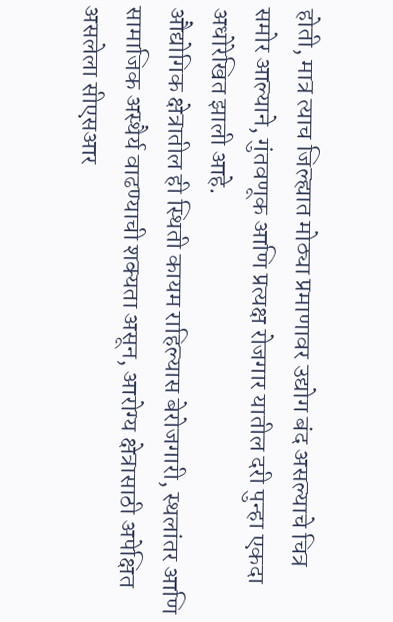होती, मात्र त्याच जिल्ह्यात मोठ्या प्रमाणावर उद्योग बंद असल्याचे चित्र समोर आल्याने, गुंतवणूक आणि प्रत्यक्ष रोजगार यातील दरी पुन्हा एकदा अधोरेखित झाली आहे.
औद्योगिक क्षेत्रातील ही स्थिती कायम राहिल्यास बेरोजगारी, स्थलांतर आणि सामाजिक अस्थैर्य वाढण्याची शक्यता असून, आरोग्य क्षेत्रासाठी अपेक्षित असलेला सीएसआर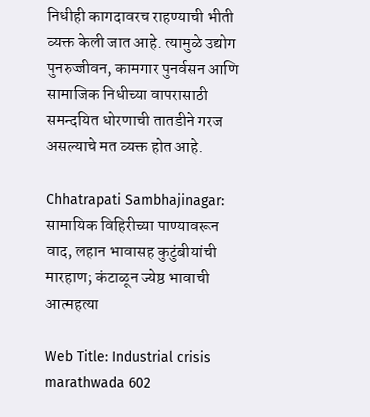निधीही कागदावरच राहण्याची भीती व्यक्त केली जात आहे. त्यामुळे उद्योग पुनरुज्जीवन, कामगार पुनर्वसन आणि सामाजिक निधीच्या वापरासाठी समन्दयित धोरणाची तातडीने गरज असल्याचे मत व्यक्त होत आहे.

Chhatrapati Sambhajinagar: सामायिक विहिरीच्या पाण्यावरून वाद, लहान भावासह कुटुंबीयांची मारहाण; कंटाळून ज्येष्ठ भावाची आत्महत्या

Web Title: Industrial crisis marathwada 602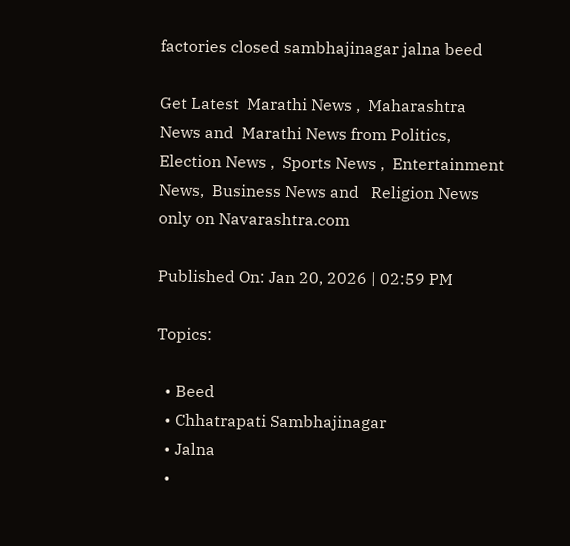factories closed sambhajinagar jalna beed

Get Latest  Marathi News ,  Maharashtra News and  Marathi News from Politics,  Election News ,  Sports News ,  Entertainment News,  Business News and   Religion News  only on Navarashtra.com

Published On: Jan 20, 2026 | 02:59 PM

Topics:

  • Beed
  • Chhatrapati Sambhajinagar
  • Jalna
  •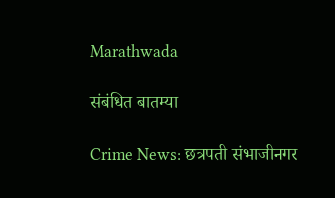Marathwada

संबंधित बातम्या

Crime News: छत्रपती संभाजीनगर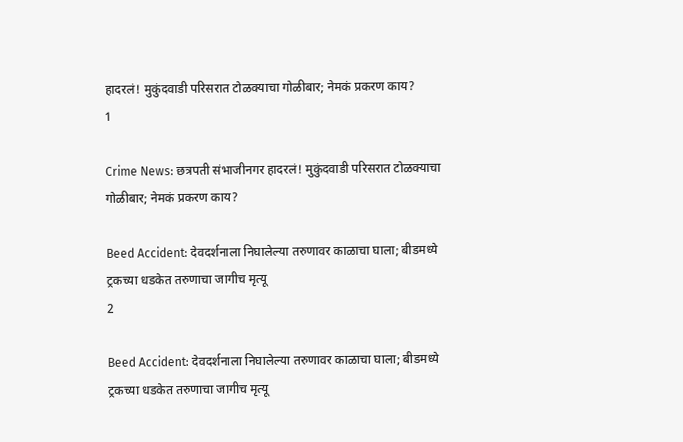हादरलं! मुकुंदवाडी परिसरात टोळक्याचा गोळीबार; नेमकं प्रकरण काय?
1

Crime News: छत्रपती संभाजीनगर हादरलं! मुकुंदवाडी परिसरात टोळक्याचा गोळीबार; नेमकं प्रकरण काय?

Beed Accident: देवदर्शनाला निघालेल्या तरुणावर काळाचा घाला; बीडमध्ये ट्रकच्या धडकेत तरुणाचा जागीच मृत्यू
2

Beed Accident: देवदर्शनाला निघालेल्या तरुणावर काळाचा घाला; बीडमध्ये ट्रकच्या धडकेत तरुणाचा जागीच मृत्यू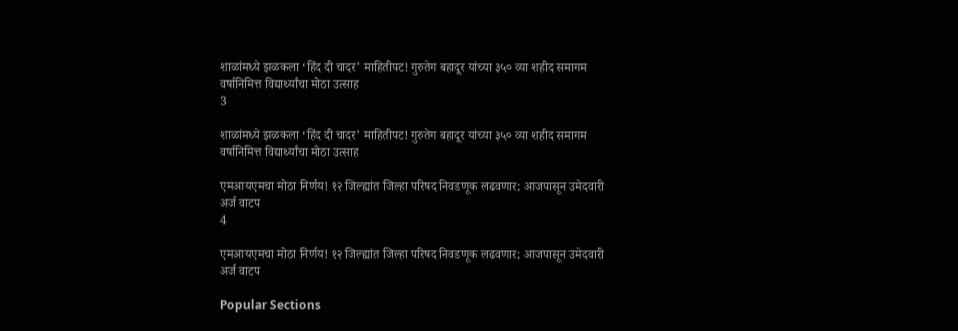शाळांमध्ये झळकला ‘हिंद दी चादर’ माहितीपट! गुरुतेग बहादूर यांच्या ३५० व्या शहीद समागम वर्षानिमित्त विद्यार्थ्यांचा मोठा उत्साह
3

शाळांमध्ये झळकला ‘हिंद दी चादर’ माहितीपट! गुरुतेग बहादूर यांच्या ३५० व्या शहीद समागम वर्षानिमित्त विद्यार्थ्यांचा मोठा उत्साह

एमआयएमचा मोठा निर्णय! १२ जिल्ह्यांत जिल्हा परिषद निवडणूक लढवणार; आजपासून उमेदवारी अर्ज वाटप
4

एमआयएमचा मोठा निर्णय! १२ जिल्ह्यांत जिल्हा परिषद निवडणूक लढवणार; आजपासून उमेदवारी अर्ज वाटप

Popular Sections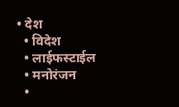• देश
  • विदेश
  • लाईफस्टाईल
  • मनोरंजन
  •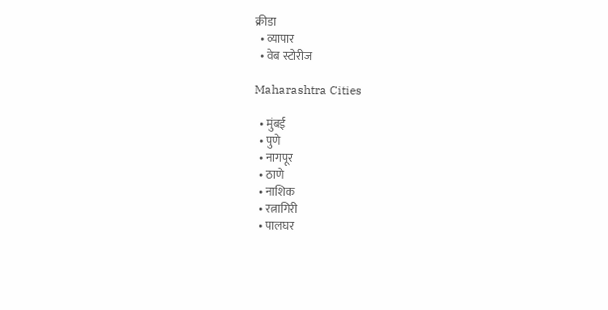क्रीडा
  • व्यापार
  • वेब स्टोरीज

Maharashtra Cities

  • मुंबई
  • पुणे
  • नागपूर
  • ठाणे
  • नाशिक
  • रत्नागिरी
  • पालघर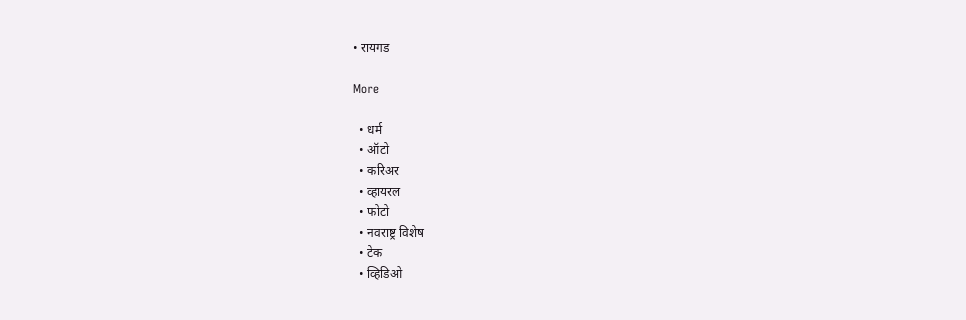• रायगड

More

  • धर्म
  • ऑटो
  • करिअर
  • व्हायरल
  • फोटो
  • नवराष्ट्र विशेष
  • टेक
  • व्हिडिओ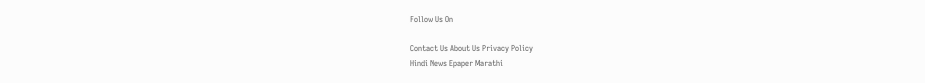Follow Us On

Contact Us About Us Privacy Policy
Hindi News Epaper Marathi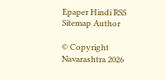Epaper Hindi RSS Sitemap Author

© Copyright Navarashtra 2026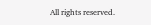All rights reserved.